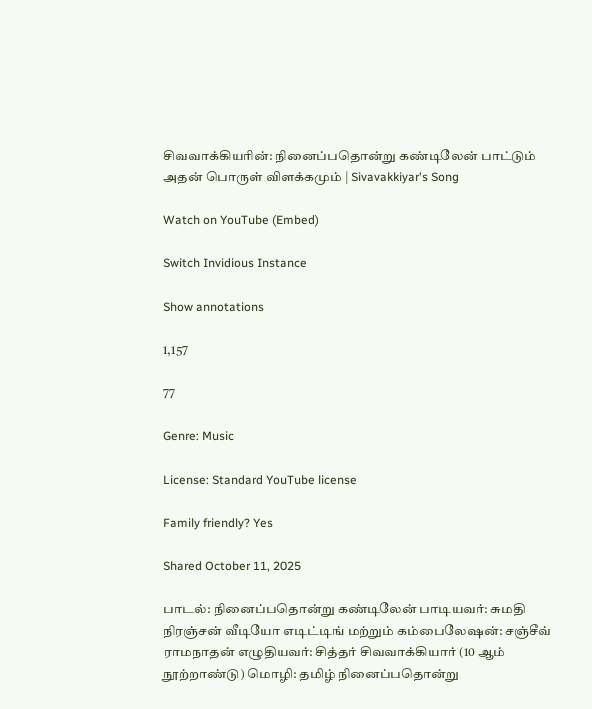சிவவாக்கியரின்: நினைப்பதொன்று கண்டிலேன் பாட்டும் அதன் பொருள் விளக்கமும் | Sivavakkiyar's Song

Watch on YouTube (Embed)

Switch Invidious Instance

Show annotations

1,157

77

Genre: Music

License: Standard YouTube license

Family friendly? Yes

Shared October 11, 2025

பாடல்: நினைப்பதொன்று கண்டிலேன் பாடியவர்: சுமதி நிரஞ்சன் வீடியோ எடிட்டிங் மற்றும் கம்பைலேஷன்: சஞ்சீவ் ராமநாதன் எழுதியவர்: சித்தர் சிவவாக்கியார் (10 ஆம் நூற்றாண்டு) மொழி: தமிழ் நினைப்பதொன்று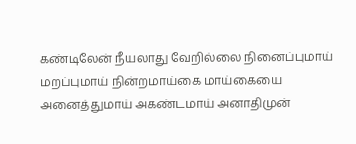கண்டிலேன் நீயலாது வேறில்லை நினைப்புமாய் மறப்புமாய் நின்றமாய்கை மாய்கையை அனைத்துமாய் அகண்டமாய் அனாதிமுன்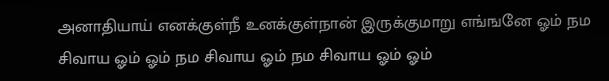அனாதியாய் எனக்குள்நீ உனக்குள்நான் இருக்குமாறு எங்ஙனே ஓம் நம சிவாய ஓம் ஓம் நம சிவாய ஓம் நம சிவாய ஓம் ஓம்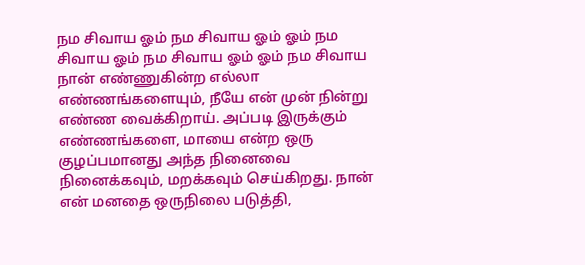நம சிவாய ஓம் நம சிவாய ஓம் ஓம் நம சிவாய ஓம் நம சிவாய ஓம் ஓம் நம சிவாய நான் எண்ணுகின்ற எல்லா எண்ணங்களையும், நீயே என் முன் நின்று எண்ண வைக்கிறாய். அப்படி இருக்கும் எண்ணங்களை, மாயை என்ற ஒரு குழப்பமானது அந்த நினைவை நினைக்கவும், மறக்கவும் செய்கிறது. நான் என் மனதை ஒருநிலை படுத்தி,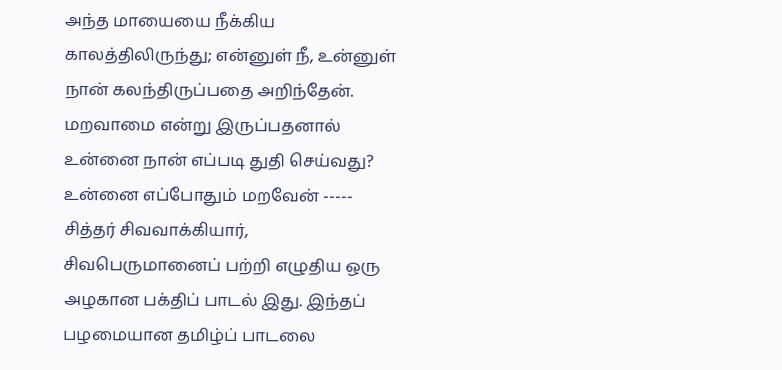அந்த மாயையை நீக்கிய காலத்திலிருந்து; என்னுள் நீ, உன்னுள் நான் கலந்திருப்பதை அறிந்தேன். மறவாமை என்று இருப்பதனால் உன்னை நான் எப்படி துதி செய்வது? உன்னை எப்போதும் மறவேன் ----- சித்தர் சிவவாக்கியார், சிவபெருமானைப் பற்றி எழுதிய ஒரு அழகான பக்திப் பாடல் இது. இந்தப் பழமையான தமிழ்ப் பாடலை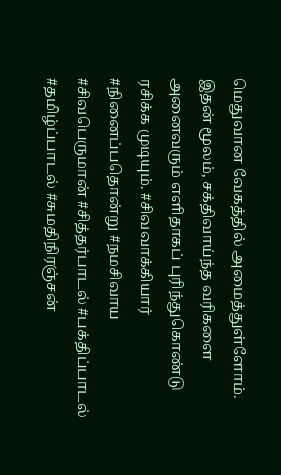மெதுவான வேகத்தில் அமைத்துள்ளோம். இதன் மூலம், சக்திவாய்ந்த வரிகளை அனைவரும் எளிதாகப் புரிந்துகொண்டு ரசிக்க முடியும். #சிவவாக்கியார் #நினைப்பதொன்று #நமசிவாய #சிவபெருமான் #சித்தர்பாடல் #பக்திப்பாடல் #தமிழ்ப்பாடல் #சுமதிநிரஞ்சன்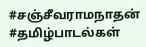#சஞ்சீவராமநாதன் #தமிழ்பாடல்கள்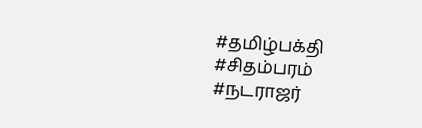#தமிழ்பக்தி #சிதம்பரம் #நடராஜர்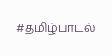#தமிழ்பாடல்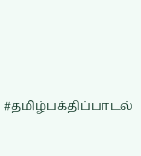#தமிழ்பக்திப்பாடல்